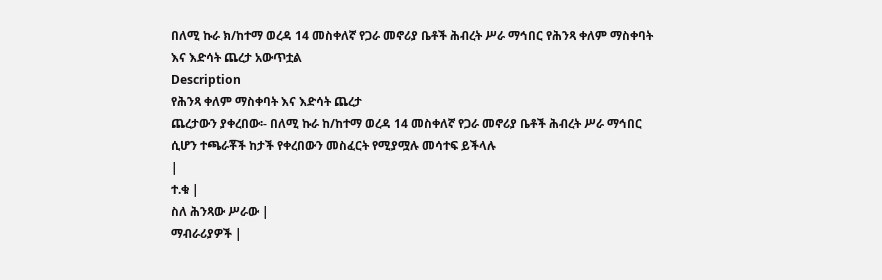በለሚ ኩራ ክ/ከተማ ወረዳ 14 መስቀለኛ የጋራ መኖሪያ ቤቶች ሕብረት ሥራ ማኅበር የሕንጻ ቀለም ማስቀባት እና እድሳት ጨረታ አውጥቷል
Description
የሕንጻ ቀለም ማስቀባት እና እድሳት ጨረታ
ጨረታውን ያቀረበው፡- በለሚ ኩራ ከ/ከተማ ወረዳ 14 መስቀለኛ የጋራ መኖሪያ ቤቶች ሕብረት ሥራ ማኅበር ሲሆን ተጫራቾች ከታች የቀረበውን መስፈርት የሚያሟሉ መሳተፍ ይችላሉ
|
ተ.ቁ |
ስለ ሕንጻው ሥራው |
ማብራሪያዎች |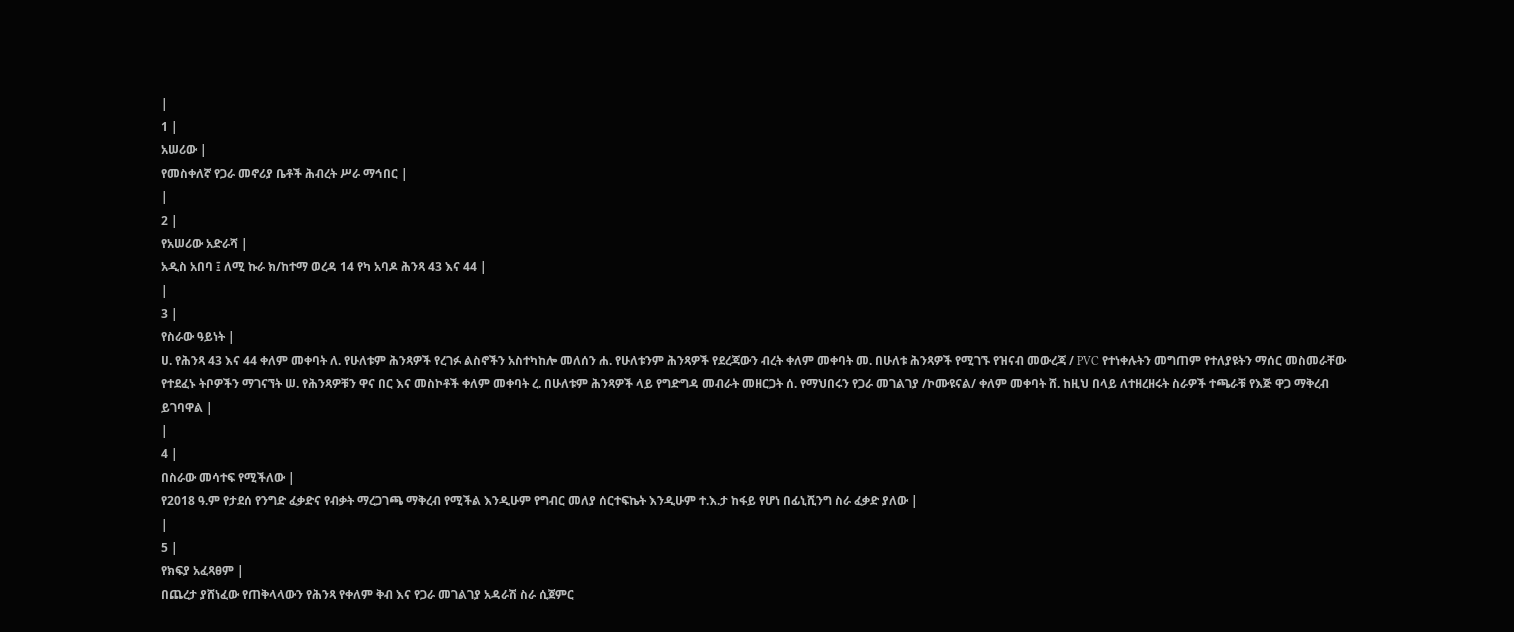|
1 |
አሠሪው |
የመስቀለኛ የጋራ መኖሪያ ቤቶች ሕብረት ሥራ ማኅበር |
|
2 |
የአሠሪው አድራሻ |
አዲስ አበባ ፤ ለሚ ኩራ ክ/ከተማ ወረዳ 14 የካ አባዶ ሕንጻ 43 እና 44 |
|
3 |
የስራው ዓይነት |
ሀ. የሕንጻ 43 እና 44 ቀለም መቀባት ለ. የሁለቱም ሕንጻዎች የረገፉ ልስኖችን አስተካከሎ መለሰን ሐ. የሁለቱንም ሕንጻዎች የደረጃውን ብረት ቀለም መቀባት መ. በሁለቱ ሕንጻዎች የሚገኙ የዝናብ መውረጃ / PVC የተነቀሉትን መግጠም የተለያዩትን ማሰር መስመራቸው የተደፈኑ ትቦዎችን ማገናኘት ሠ. የሕንጻዎቹን ዋና በር እና መስኮቶች ቀለም መቀባት ረ. በሁለቱም ሕንጻዎች ላይ የግድግዳ መብራት መዘርጋት ሰ. የማህበሩን የጋራ መገልገያ /ኮሙዩናል/ ቀለም መቀባት ሸ. ከዚህ በላይ ለተዘረዘሩት ስራዎች ተጫራቹ የእጅ ዋጋ ማቅረብ ይገባዋል |
|
4 |
በስራው መሳተፍ የሚችለው |
የ2018 ዓ.ም የታደሰ የንግድ ፈቃድና የብቃት ማረጋገጫ ማቅረብ የሚችል እንዲሁም የግብር መለያ ሰርተፍኬት እንዲሁም ተ.እ.ታ ከፋይ የሆነ በፊኒሺንግ ስራ ፈቃድ ያለው |
|
5 |
የክፍያ አፈጻፀም |
በጨረታ ያሸነፈው የጠቅላላውን የሕንጻ የቀለም ቅብ እና የጋራ መገልገያ አዳራሽ ስራ ሲጀምር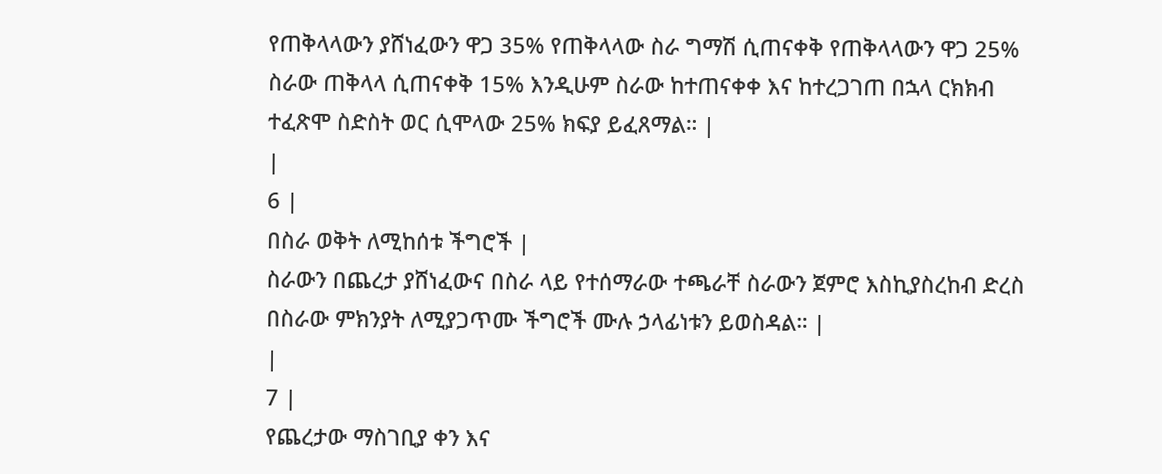የጠቅላላውን ያሸነፈውን ዋጋ 35% የጠቅላላው ስራ ግማሽ ሲጠናቀቅ የጠቅላላውን ዋጋ 25% ስራው ጠቅላላ ሲጠናቀቅ 15% እንዲሁም ስራው ከተጠናቀቀ እና ከተረጋገጠ በኋላ ርክክብ ተፈጽሞ ስድስት ወር ሲሞላው 25% ክፍያ ይፈጸማል። |
|
6 |
በስራ ወቅት ለሚከሰቱ ችግሮች |
ስራውን በጨረታ ያሸነፈውና በስራ ላይ የተሰማራው ተጫራቸ ስራውን ጀምሮ እስኪያስረከብ ድረስ በስራው ምክንያት ለሚያጋጥሙ ችግሮች ሙሉ ኃላፊነቱን ይወስዳል። |
|
7 |
የጨረታው ማስገቢያ ቀን እና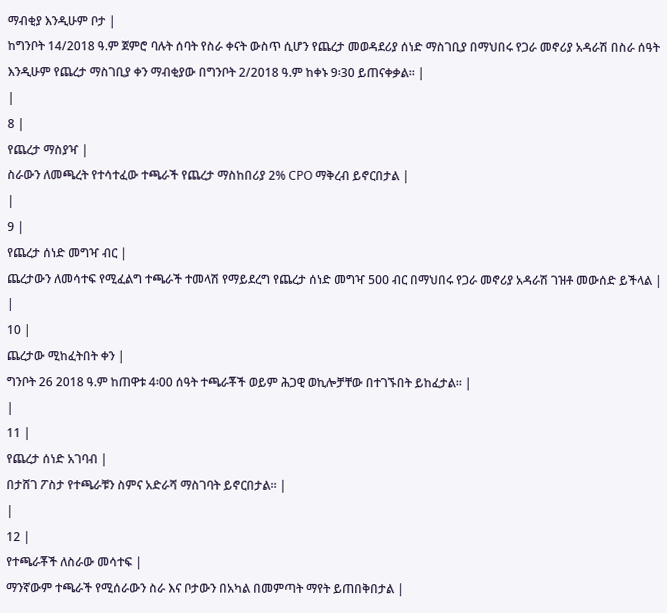ማብቂያ እንዲሁም ቦታ |
ከግንቦት 14/2018 ዓ.ም ጀምሮ ባሉት ሰባት የስራ ቀናት ውስጥ ሲሆን የጨረታ መወዳደሪያ ሰነድ ማስገቢያ በማህበሩ የጋራ መኖሪያ አዳራሽ በስራ ሰዓት እንዲሁም የጨረታ ማስገቢያ ቀን ማብቂያው በግንቦት 2/2018 ዓ.ም ከቀኑ 9፡30 ይጠናቀቃል። |
|
8 |
የጨረታ ማስያዣ |
ስራውን ለመጫረት የተሳተፈው ተጫራች የጨረታ ማስከበሪያ 2% CPO ማቅረብ ይኖርበታል |
|
9 |
የጨረታ ሰነድ መግዣ ብር |
ጨረታውን ለመሳተፍ የሚፈልግ ተጫራች ተመላሽ የማይደረግ የጨረታ ሰነድ መግዣ 500 ብር በማህበሩ የጋራ መኖሪያ አዳራሽ ገዝቶ መውሰድ ይችላል |
|
10 |
ጨረታው ሚከፈትበት ቀን |
ግንቦት 26 2018 ዓ.ም ከጠዋቱ 4፡00 ሰዓት ተጫራቾች ወይም ሕጋዊ ወኪሎቻቸው በተገኙበት ይከፈታል። |
|
11 |
የጨረታ ሰነድ አገባብ |
በታሸገ ፖስታ የተጫራቹን ስምና አድራሻ ማስገባት ይኖርበታል። |
|
12 |
የተጫራቾች ለስራው መሳተፍ |
ማንኛውም ተጫራች የሚሰራውን ስራ እና ቦታውን በአካል በመምጣት ማየት ይጠበቅበታል |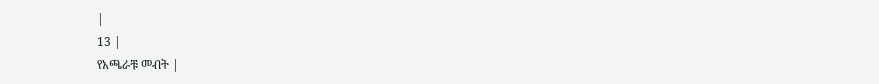|
13 |
የአጫራቹ መብት |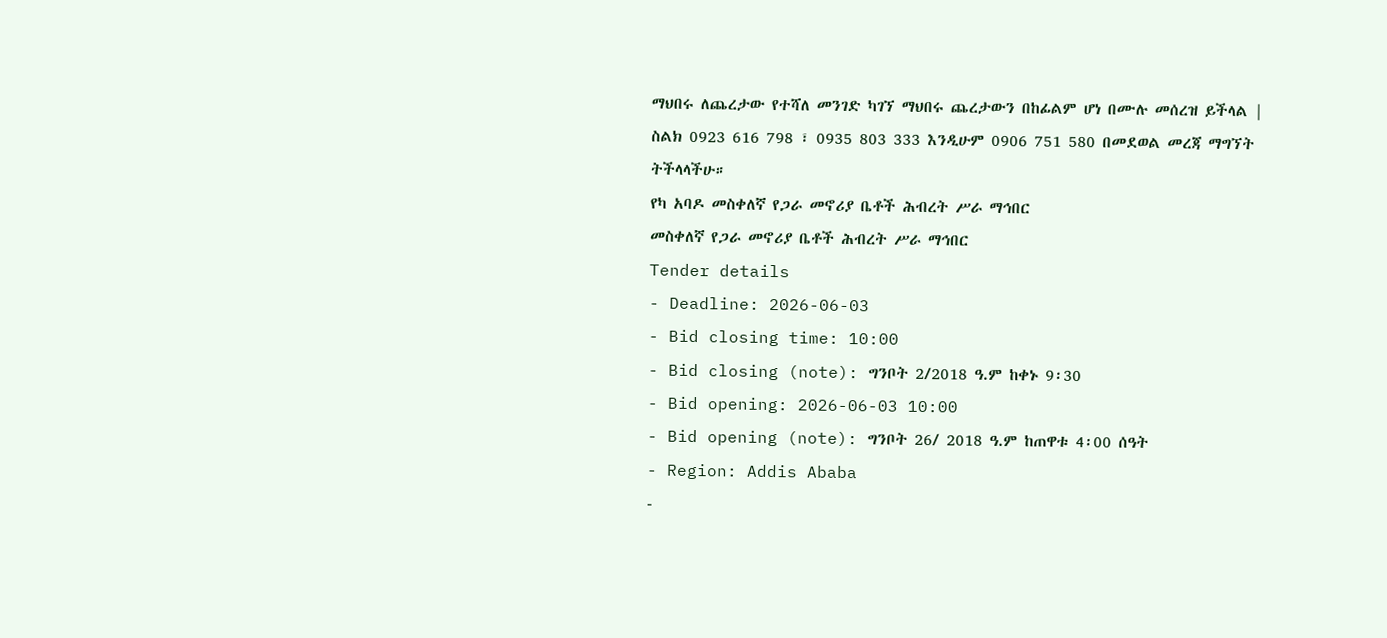ማህበሩ ለጨረታው የተሻለ መንገድ ካገኘ ማህበሩ ጨረታውን በከፊልም ሆነ በሙሉ መሰረዝ ይችላል |
ስልክ 0923 616 798 ፣ 0935 803 333 እንዲሁም 0906 751 580 በመደወል መረጃ ማግኘት ትችላላችሁ።
የካ አባዶ መስቀለኛ የጋራ መኖሪያ ቤቶች ሕብረት ሥራ ማኅበር
መስቀለኛ የጋራ መኖሪያ ቤቶች ሕብረት ሥራ ማኅበር
Tender details
- Deadline: 2026-06-03
- Bid closing time: 10:00
- Bid closing (note): ግንቦት 2/2018 ዓ.ም ከቀኑ 9፡30
- Bid opening: 2026-06-03 10:00
- Bid opening (note): ግንቦት 26/ 2018 ዓ.ም ከጠዋቱ 4፡00 ሰዓት
- Region: Addis Ababa
-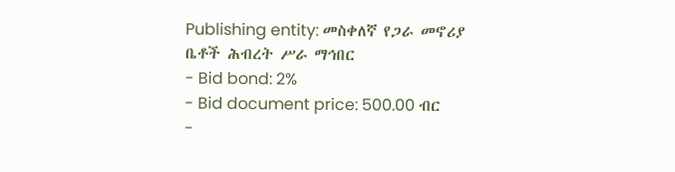Publishing entity: መስቀለኛ የጋራ መኖሪያ ቤቶች ሕብረት ሥራ ማኅበር
- Bid bond: 2%
- Bid document price: 500.00 ብር
-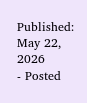Published: May 22, 2026
- Posted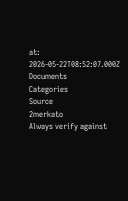at: 2026-05-22T08:52:07.000Z
Documents
Categories
Source
2merkato
Always verify against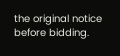the original notice before bidding.